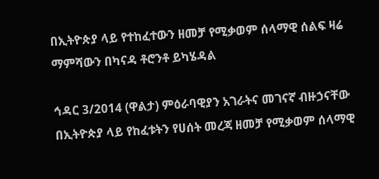በኢትዮጵያ ላይ የተከፈተውን ዘመቻ የሚቃወም ሰላማዊ ሰልፍ ዛሬ ማምሻውን በካናዳ ቶሮንቶ ይካሄዳል

ኅዳር 3/2014 (ዋልታ) ምዕራባዊያን አገራትና መገናኛ ብዙኃናቸው በኢትዮጵያ ላይ የከፈቱትን የሀሰት መረጃ ዘመቻ የሚቃወም ሰላማዊ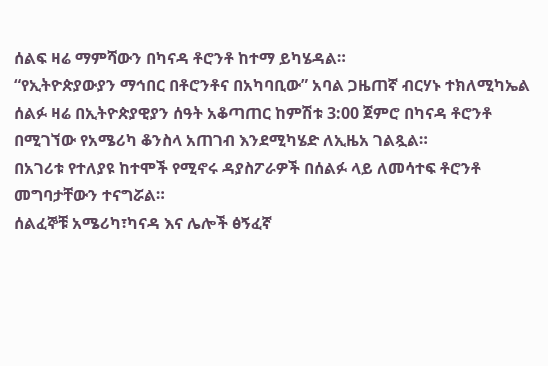ሰልፍ ዛሬ ማምሻውን በካናዳ ቶሮንቶ ከተማ ይካሄዳል።
“የኢትዮጵያውያን ማኅበር በቶሮንቶና በአካባቢው” አባል ጋዜጠኛ ብርሃኑ ተክለሚካኤል ሰልፉ ዛሬ በኢትዮጵያዊያን ሰዓት አቆጣጠር ከምሽቱ 3:00 ጀምሮ በካናዳ ቶሮንቶ በሚገኘው የአሜሪካ ቆንስላ አጠገብ እንደሚካሄድ ለኢዜአ ገልጿል።
በአገሪቱ የተለያዩ ከተሞች የሚኖሩ ዳያስፖራዎች በሰልፉ ላይ ለመሳተፍ ቶሮንቶ መግባታቸውን ተናግሯል።
ሰልፈኞቹ አሜሪካ፣ካናዳ እና ሌሎች ፅኝፈኛ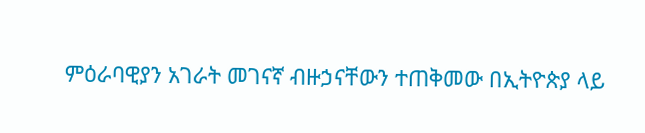ምዕራባዊያን አገራት መገናኛ ብዙኃናቸውን ተጠቅመው በኢትዮጵያ ላይ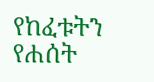የከፈቱትን የሐሰት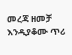መረጃ ዘመቻ እንዲያቆሙ ጥሪ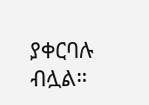ያቀርባሉ ብሏል።